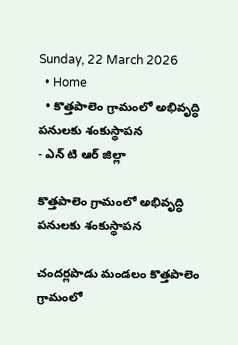Sunday, 22 March 2026
  • Home
  • కొత్తపాలెం గ్రామంలో అభివృద్ధి పనులకు శంకుస్థాపన
- ఎన్ టి ఆర్ జిల్లా

కొత్తపాలెం గ్రామంలో అభివృద్ధి పనులకు శంకుస్థాపన

చందర్లపాడు మండలం కొత్తపాలెం గ్రామంలో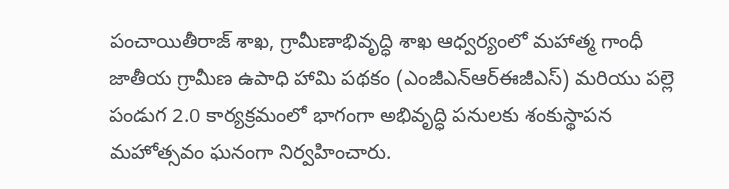పంచాయితీరాజ్ శాఖ, గ్రామీణాభివృద్ధి శాఖ ఆధ్వర్యంలో మహాత్మ గాంధీ జాతీయ గ్రామీణ ఉపాధి హామి పథకం (ఎంజీఎన్‌ఆర్‌ఈజీఎస్) మరియు పల్లె పండుగ 2.0 కార్యక్రమంలో భాగంగా అభివృద్ధి పనులకు శంకుస్థాపన మహోత్సవం ఘనంగా నిర్వహించారు.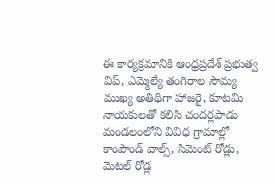ఈ కార్యక్రమానికి ఆంధ్రప్రదేశ్ ప్రభుత్వ విప్, ఎమ్మెల్యే తంగిరాల సౌమ్య ముఖ్య అతిథిగా హాజరై, కూటమి నాయకులతో కలిసి చందర్లపాడు మండలంలోని వివిధ గ్రామాల్లో కాంపౌండ్ వాల్స్, సిమెంట్ రోడ్లు, మెటల్ రోడ్ల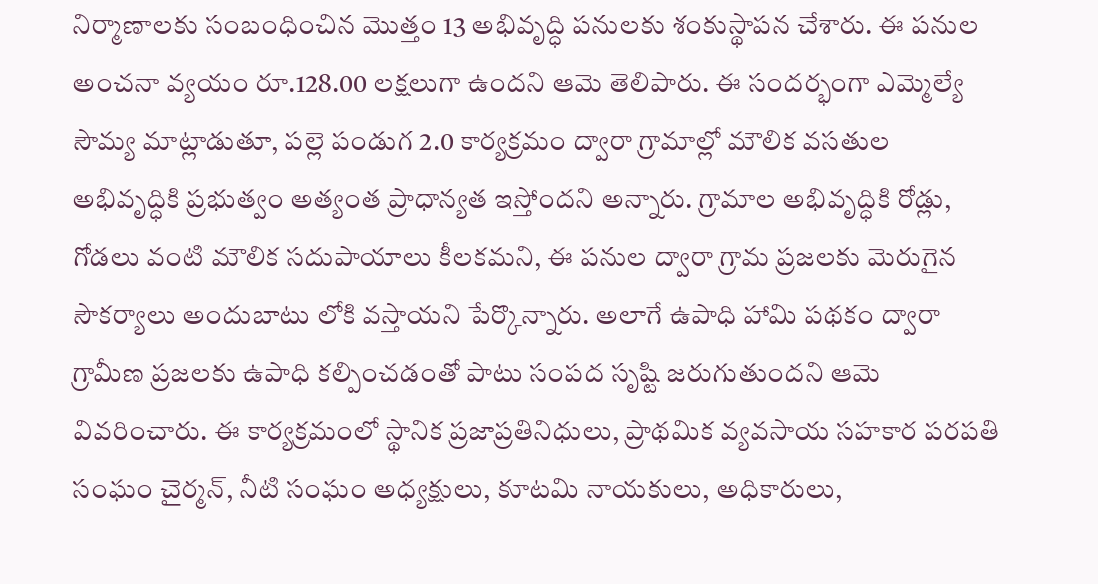నిర్మాణాలకు సంబంధించిన మొత్తం 13 అభివృద్ధి పనులకు శంకుస్థాపన చేశారు. ఈ పనుల అంచనా వ్యయం రూ.128.00 లక్షలుగా ఉందని ఆమె తెలిపారు. ఈ సందర్భంగా ఎమ్మెల్యే సౌమ్య మాట్లాడుతూ, పల్లె పండుగ 2.0 కార్యక్రమం ద్వారా గ్రామాల్లో మౌలిక వసతుల అభివృద్ధికి ప్రభుత్వం అత్యంత ప్రాధాన్యత ఇస్తోందని అన్నారు. గ్రామాల అభివృద్ధికి రోడ్లు, గోడలు వంటి మౌలిక సదుపాయాలు కీలకమని, ఈ పనుల ద్వారా గ్రామ ప్రజలకు మెరుగైన సౌకర్యాలు అందుబాటు లోకి వస్తాయని పేర్కొన్నారు. అలాగే ఉపాధి హామి పథకం ద్వారా గ్రామీణ ప్రజలకు ఉపాధి కల్పించడంతో పాటు సంపద సృష్టి జరుగుతుందని ఆమె వివరించారు. ఈ కార్యక్రమంలో స్థానిక ప్రజాప్రతినిధులు, ప్రాథమిక వ్యవసాయ సహకార పరపతి సంఘం చైర్మన్, నీటి సంఘం అధ్యక్షులు, కూటమి నాయకులు, అధికారులు,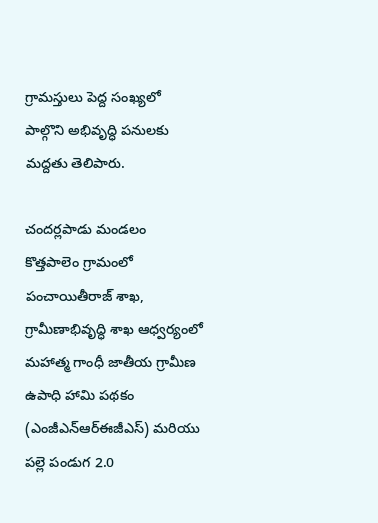గ్రామస్తులు పెద్ద సంఖ్యలో పాల్గొని అభివృద్ధి పనులకు మద్దతు తెలిపారు.

చందర్లపాడు మండలం కొత్తపాలెం గ్రామంలో పంచాయితీరాజ్ శాఖ, గ్రామీణాభివృద్ధి శాఖ ఆధ్వర్యంలో మహాత్మ గాంధీ జాతీయ గ్రామీణ ఉపాధి హామి పథకం (ఎంజీఎన్‌ఆర్‌ఈజీఎస్) మరియు పల్లె పండుగ 2.0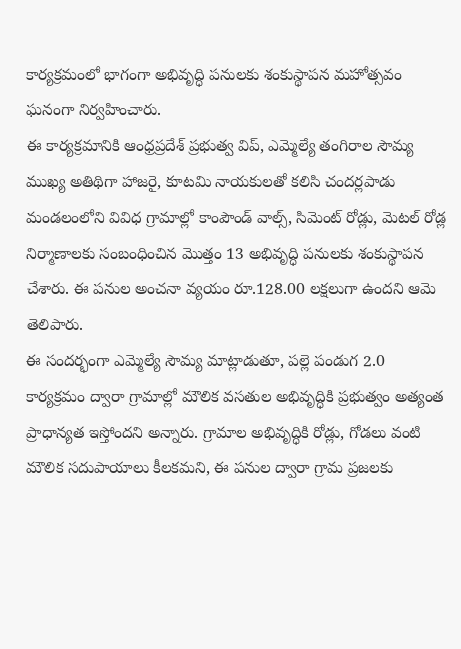కార్యక్రమంలో భాగంగా అభివృద్ధి పనులకు శంకుస్థాపన మహోత్సవం ఘనంగా నిర్వహించారు.
ఈ కార్యక్రమానికి ఆంధ్రప్రదేశ్ ప్రభుత్వ విప్, ఎమ్మెల్యే తంగిరాల సౌమ్య ముఖ్య అతిథిగా హాజరై, కూటమి నాయకులతో కలిసి చందర్లపాడు మండలంలోని వివిధ గ్రామాల్లో కాంపౌండ్ వాల్స్, సిమెంట్ రోడ్లు, మెటల్ రోడ్ల నిర్మాణాలకు సంబంధించిన మొత్తం 13 అభివృద్ధి పనులకు శంకుస్థాపన చేశారు. ఈ పనుల అంచనా వ్యయం రూ.128.00 లక్షలుగా ఉందని ఆమె తెలిపారు.
ఈ సందర్భంగా ఎమ్మెల్యే సౌమ్య మాట్లాడుతూ, పల్లె పండుగ 2.0 కార్యక్రమం ద్వారా గ్రామాల్లో మౌలిక వసతుల అభివృద్ధికి ప్రభుత్వం అత్యంత ప్రాధాన్యత ఇస్తోందని అన్నారు. గ్రామాల అభివృద్ధికి రోడ్లు, గోడలు వంటి మౌలిక సదుపాయాలు కీలకమని, ఈ పనుల ద్వారా గ్రామ ప్రజలకు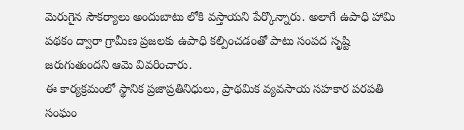మెరుగైన సౌకర్యాలు అందుబాటు లోకి వస్తాయని పేర్కొన్నారు. అలాగే ఉపాధి హామి పథకం ద్వారా గ్రామీణ ప్రజలకు ఉపాధి కల్పించడంతో పాటు సంపద సృష్టి జరుగుతుందని ఆమె వివరించారు.
ఈ కార్యక్రమంలో స్థానిక ప్రజాప్రతినిధులు, ప్రాథమిక వ్యవసాయ సహకార పరపతి సంఘం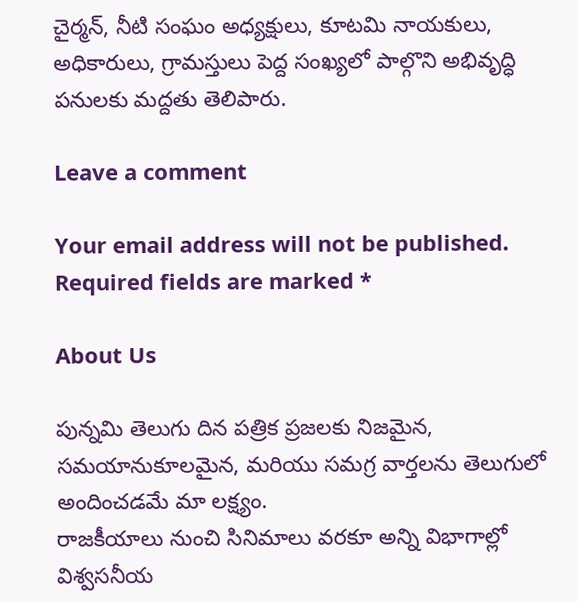చైర్మన్, నీటి సంఘం అధ్యక్షులు, కూటమి నాయకులు, అధికారులు, గ్రామస్తులు పెద్ద సంఖ్యలో పాల్గొని అభివృద్ధి పనులకు మద్దతు తెలిపారు.

Leave a comment

Your email address will not be published. Required fields are marked *

About Us

పున్నమి తెలుగు దిన పత్రిక ప్రజలకు నిజమైన, సమయానుకూలమైన, మరియు సమగ్ర వార్తలను తెలుగులో అందించడమే మా లక్ష్యం.
రాజకీయాలు నుంచి సినిమాలు వరకూ అన్ని విభాగాల్లో విశ్వసనీయ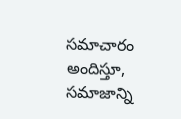సమాచారం అందిస్తూ, సమాజాన్ని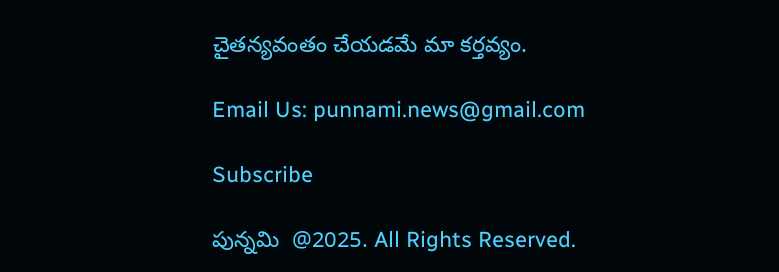చైతన్యవంతం చేయడమే మా కర్తవ్యం.

Email Us: punnami.news@gmail.com

Subscribe

పున్నమి  @2025. All Rights Reserved.